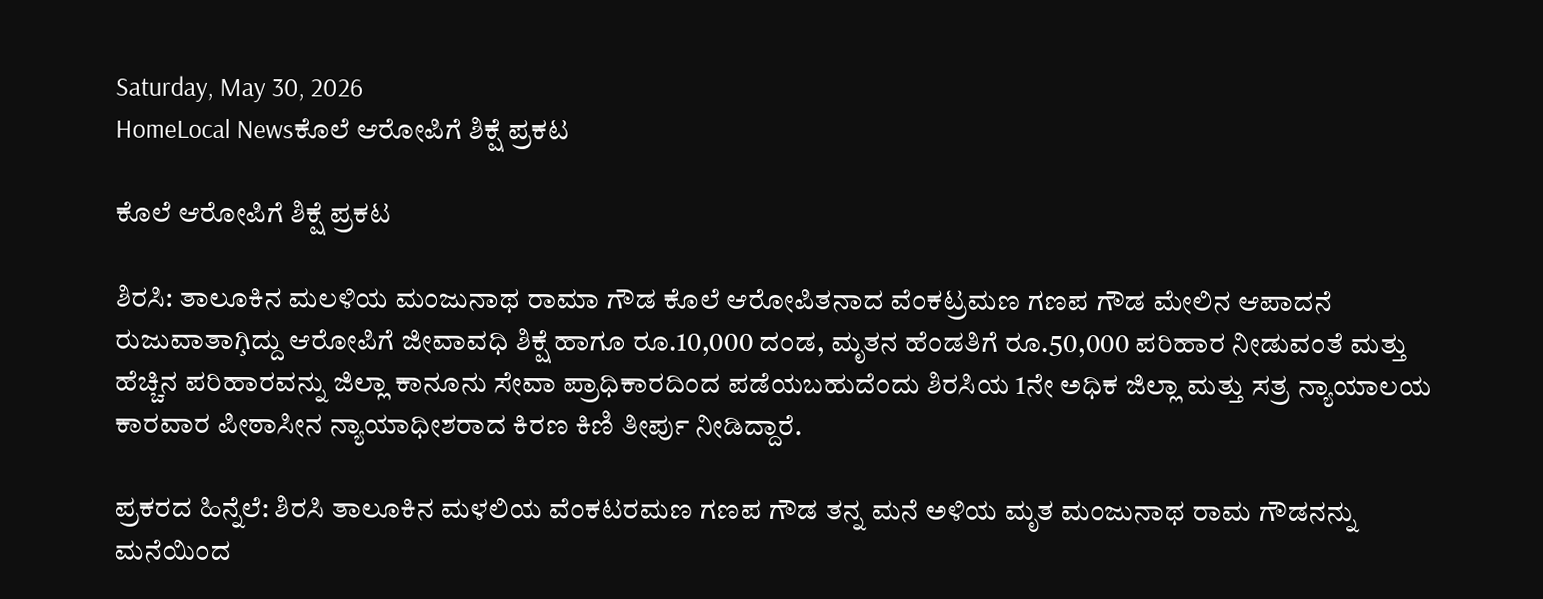Saturday, May 30, 2026
HomeLocal Newsಕೊಲೆ ಆರೋಪಿಗೆ ಶಿಕ್ಷೆ ಪ್ರಕಟ

ಕೊಲೆ ಆರೋಪಿಗೆ ಶಿಕ್ಷೆ ಪ್ರಕಟ

ಶಿರಸಿ: ತಾಲೂಕಿನ ಮಲಳಿಯ ಮಂಜುನಾಥ ರಾಮಾ ಗೌಡ ಕೊಲೆ ಆರೋಪಿತನಾದ ವೆಂಕಟ್ರಮಣ ಗಣಪ ಗೌಡ ಮೇಲಿನ ಆಪಾದನೆ ರುಜುವಾತಾಗಿ̧ದ್ದು ಆರೋಪಿಗೆ ಜೀವಾವಧಿ ಶಿಕ್ಷೆ ಹಾಗೂ ರೂ.10,000 ದಂಡ, ಮೃತನ ಹೆಂಡತಿಗೆ ರೂ.50,000 ಪರಿಹಾರ ನೀಡುವಂತೆ ಮತ್ತು ಹೆಚ್ಚಿನ ಪರಿಹಾರವನ್ನು ಜಿಲ್ಲಾ ಕಾನೂನು ಸೇವಾ ಪ್ರಾಧಿಕಾರದಿಂದ ಪಡೆಯಬಹುದೆಂದು ಶಿರಸಿಯ 1ನೇ ಅಧಿಕ ಜಿಲ್ಲಾ ಮತ್ತು ಸತ್ರ ನ್ಯಾಯಾಲಯ ಕಾರವಾರ ಪೀಠಾಸೀನ ನ್ಯಾಯಾಧೀಶರಾದ ಕಿರಣ ಕಿಣಿ ತೀರ್ಪು ನೀಡಿದ್ದಾರೆ.

ಪ್ರಕರದ ಹಿನ್ನೆಲೆ: ಶಿರಸಿ ತಾಲೂಕಿನ ಮಳಲಿಯ ವೆಂಕಟರಮಣ ಗಣಪ ಗೌಡ ತನ್ನ ಮನೆ ಅಳಿಯ ಮೃತ ಮಂಜುನಾಥ ರಾಮ ಗೌಡನನ್ನು ಮನೆಯಿಂದ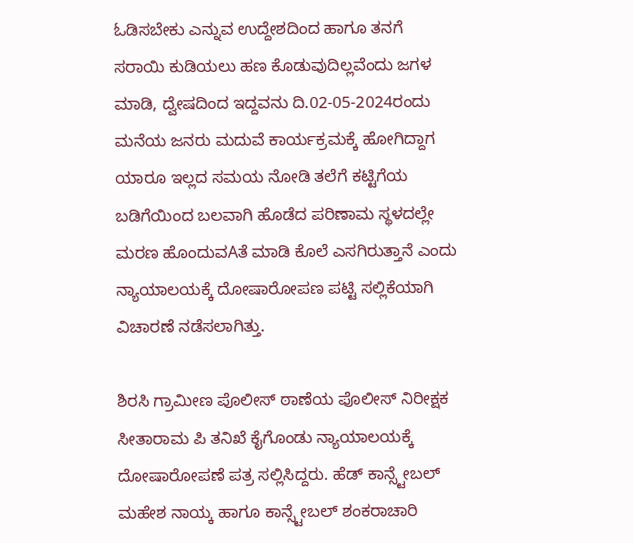ಓಡಿಸಬೇಕು ಎನ್ನುವ ಉದ್ದೇಶದಿಂದ ಹಾಗೂ ತನಗೆ ಸರಾಯಿ ಕುಡಿಯಲು ಹಣ ಕೊಡುವುದಿಲ್ಲವೆಂದು ಜಗಳ ಮಾಡಿ, ದ್ವೇಷದಿಂದ ಇದ್ದವನು ದಿ.02-05-2024ರಂದು ಮನೆಯ ಜನರು ಮದುವೆ ಕಾರ್ಯಕ್ರಮಕ್ಕೆ ಹೋಗಿದ್ದಾಗ ಯಾರೂ ಇಲ್ಲದ ಸಮಯ ನೋಡಿ ತಲೆಗೆ ಕಟ್ಟಿಗೆಯ ಬಡಿಗೆಯಿಂದ ಬಲವಾಗಿ ಹೊಡೆದ ಪರಿಣಾಮ ಸ್ಥಳದಲ್ಲೇ ಮರಣ ಹೊಂದುವAತೆ ಮಾಡಿ ಕೊಲೆ ಎಸಗಿರುತ್ತಾನೆ ಎಂದು ನ್ಯಾಯಾಲಯಕ್ಕೆ ದೋಷಾರೋಪಣ ಪಟ್ಟಿ ಸಲ್ಲಿಕೆಯಾಗಿ ವಿಚಾರಣೆ ನಡೆಸಲಾಗಿತ್ತು.

ಶಿರಸಿ ಗ್ರಾಮೀಣ ಪೊಲೀಸ್ ಠಾಣೆಯ ಪೊಲೀಸ್ ನಿರೀಕ್ಷಕ ಸೀತಾರಾಮ ಪಿ ತನಿಖೆ ಕೈಗೊಂಡು ನ್ಯಾಯಾಲಯಕ್ಕೆ ದೋಷಾರೋಪಣೆ ಪತ್ರ ಸಲ್ಲಿಸಿದ್ದರು. ಹೆಡ್ ಕಾನ್ಸ್ಟೇಬಲ್ ಮಹೇಶ ನಾಯ್ಕ ಹಾಗೂ ಕಾನ್ಸ್ಟೇಬಲ್ ಶಂಕರಾಚಾರಿ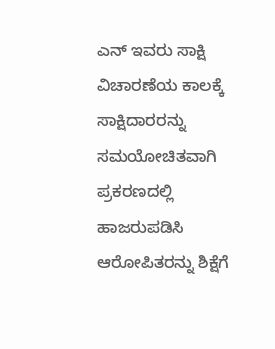ಎನ್ ಇವರು ಸಾಕ್ಷಿ ವಿಚಾರಣೆಯ ಕಾಲಕ್ಕೆ ಸಾಕ್ಷಿದಾರರನ್ನು ಸಮಯೋಚಿತವಾಗಿ ಪ್ರಕರಣದಲ್ಲಿ ಹಾಜರುಪಡಿಸಿ ಆರೋಪಿತರನ್ನು ಶಿಕ್ಷೆಗೆ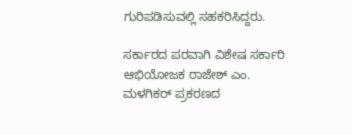ಗುರಿಪಡಿಸುವಲ್ಲಿ ಸಹಕರಿಸಿದ್ದರು.

ಸರ್ಕಾರದ ಪರವಾಗಿ ವಿಶೇಷ ಸರ್ಕಾರಿ ಆಭಿಯೋಜಕ ರಾಜೇಶ್ ಎಂ. ಮಳಗಿಕರ್ ಪ್ರಕರಣದ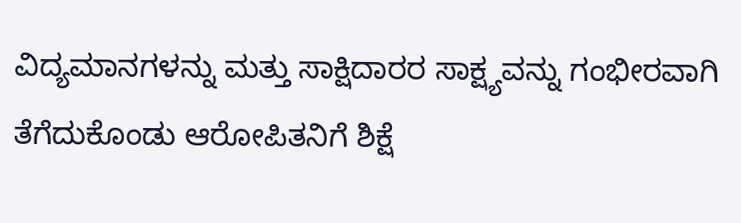ವಿದ್ಯಮಾನಗಳನ್ನು ಮತ್ತು ಸಾಕ್ಷಿದಾರರ ಸಾಕ್ಷ್ಯವನ್ನು ಗಂಭೀರವಾಗಿ ತೆಗೆದುಕೊಂಡು ಆರೋಪಿತನಿಗೆ ಶಿಕ್ಷೆ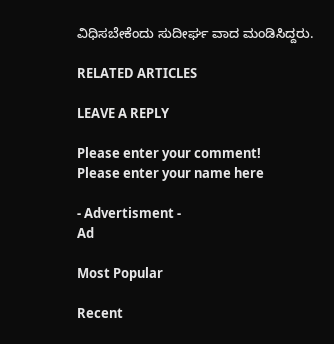ವಿಧಿಸಬೇಕೆಂದು ಸುದೀರ್ಘ ವಾದ ಮಂಡಿಸಿದ್ದರು.

RELATED ARTICLES

LEAVE A REPLY

Please enter your comment!
Please enter your name here

- Advertisment -
Ad

Most Popular

Recent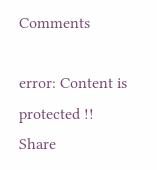Comments

error: Content is protected !!
Share